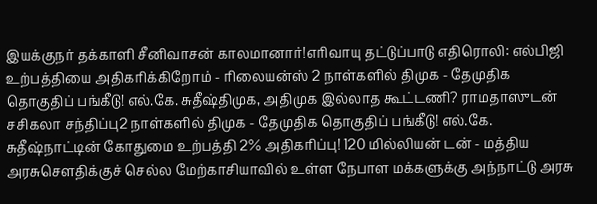இயக்குநர் தக்காளி சீனிவாசன் காலமானார்!எரிவாயு தட்டுப்பாடு எதிரொலி: எல்பிஜி உற்பத்தியை அதிகரிக்கிறோம் - ரிலையன்ஸ் 2 நாள்களில் திமுக - தேமுதிக தொகுதிப் பங்கீடு! எல்.கே. சுதீஷ்திமுக, அதிமுக இல்லாத கூட்டணி? ராமதாஸுடன் சசிகலா சந்திப்பு2 நாள்களில் திமுக - தேமுதிக தொகுதிப் பங்கீடு! எல்.கே. சுதீஷ்நாட்டின் கோதுமை உற்பத்தி 2% அதிகரிப்பு! 120 மில்லியன் டன் - மத்திய அரசுசௌதிக்குச் செல்ல மேற்காசியாவில் உள்ள நேபாள மக்களுக்கு அந்நாட்டு அரசு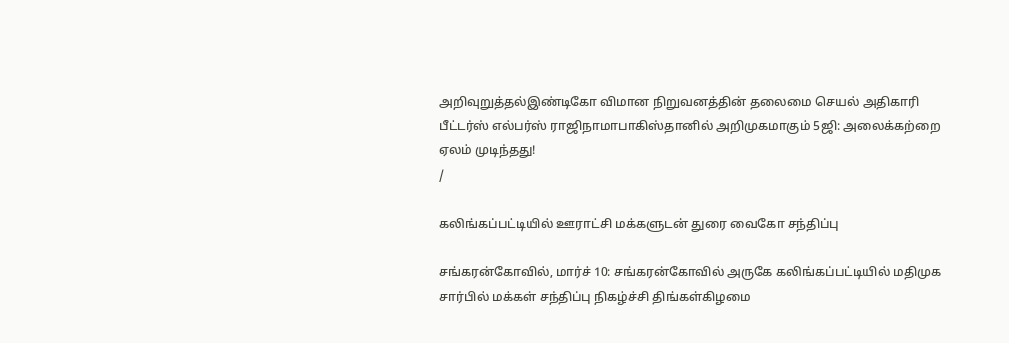அறிவுறுத்தல்இண்டிகோ விமான நிறுவனத்தின் தலைமை செயல் அதிகாரி பீட்டர்ஸ் எல்பர்ஸ் ராஜிநாமாபாகிஸ்தானில் அறிமுகமாகும் 5ஜி: அலைக்கற்றை ஏலம் முடிந்தது!
/

கலிங்கப்பட்டியில் ஊராட்சி மக்களுடன் துரை வைகோ சந்திப்பு

சங்கரன்கோவில், மார்ச் 10: சங்கரன்கோவில் அருகே கலிங்கப்பட்டியில் மதிமுக சார்பில் மக்கள் சந்திப்பு நிகழ்ச்சி திங்கள்கிழமை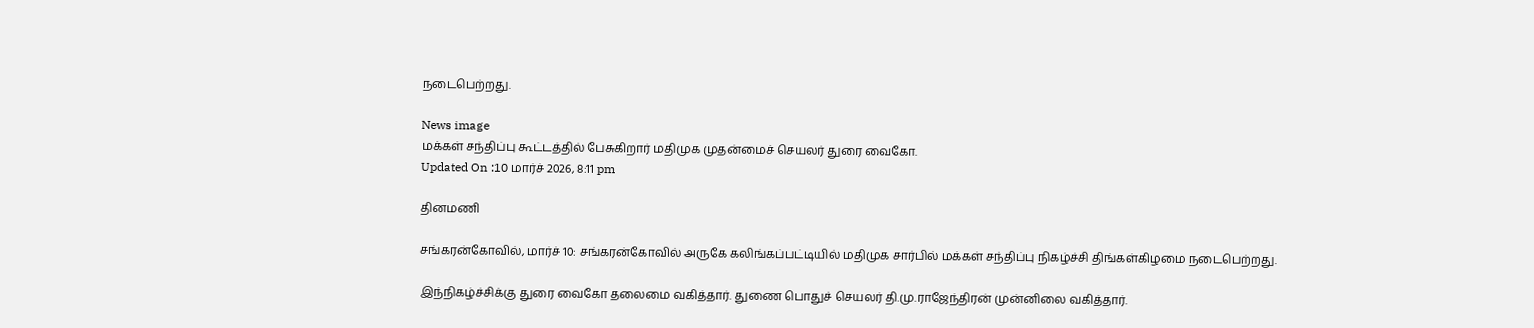நடைபெற்றது.

News image
மக்கள் சந்திப்பு கூட்டத்தில் பேசுகிறார் மதிமுக முதன்மைச் செயலர் துரை வைகோ.
Updated On :10 மார்ச் 2026, 8:11 pm

தினமணி

சங்கரன்கோவில், மார்ச் 10: சங்கரன்கோவில் அருகே கலிங்கப்பட்டியில் மதிமுக சார்பில் மக்கள் சந்திப்பு நிகழ்ச்சி திங்கள்கிழமை நடைபெற்றது.

இந்நிகழ்ச்சிக்கு துரை வைகோ தலைமை வகித்தார். துணை பொதுச் செயலர் தி.மு.ராஜேந்திரன் முன்னிலை வகித்தார்.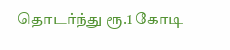தொடர்ந்து ரூ.1 கோடி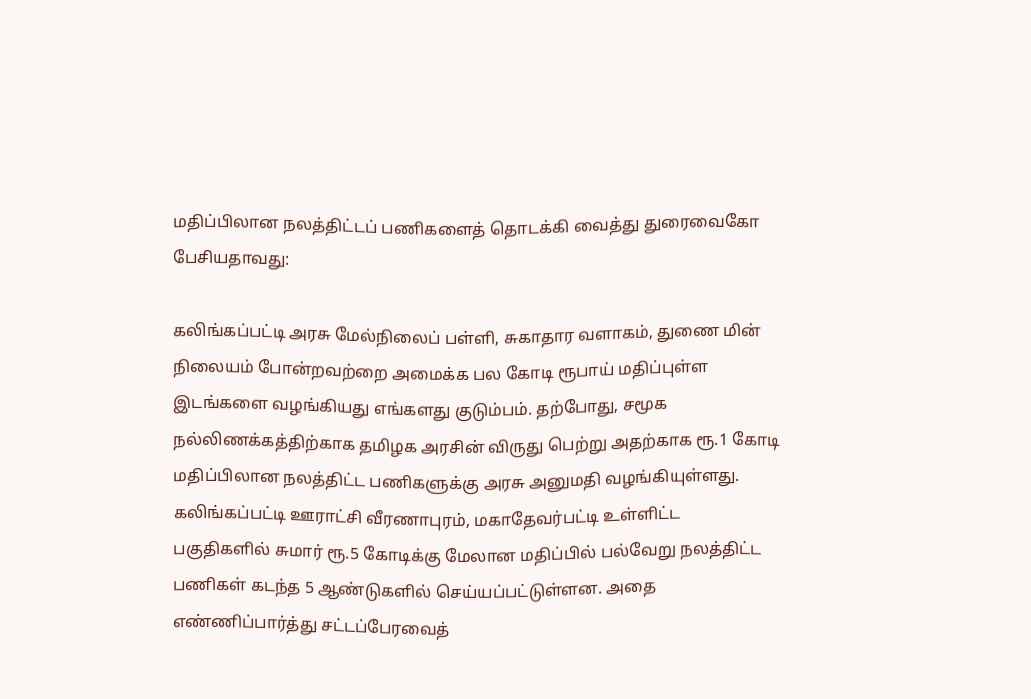மதிப்பிலான நலத்திட்டப் பணிகளைத் தொடக்கி வைத்து துரைவைகோ பேசியதாவது:

கலிங்கப்பட்டி அரசு மேல்நிலைப் பள்ளி, சுகாதார வளாகம், துணை மின் நிலையம் போன்றவற்றை அமைக்க பல கோடி ரூபாய் மதிப்புள்ள இடங்களை வழங்கியது எங்களது குடும்பம். தற்போது, சமூக நல்லிணக்கத்திற்காக தமிழக அரசின் விருது பெற்று அதற்காக ரூ.1 கோடி மதிப்பிலான நலத்திட்ட பணிகளுக்கு அரசு அனுமதி வழங்கியுள்ளது. கலிங்கப்பட்டி ஊராட்சி வீரணாபுரம், மகாதேவர்பட்டி உள்ளிட்ட பகுதிகளில் சுமார் ரூ.5 கோடிக்கு மேலான மதிப்பில் பல்வேறு நலத்திட்ட பணிகள் கடந்த 5 ஆண்டுகளில் செய்யப்பட்டுள்ளன. அதை எண்ணிப்பார்த்து சட்டப்பேரவைத்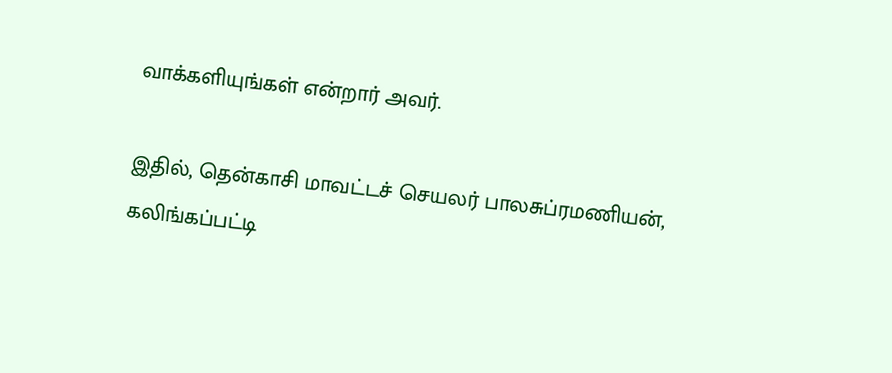வாக்களியுங்கள் என்றார் அவர்.

இதில், தென்காசி மாவட்டச் செயலர் பாலசுப்ரமணியன், கலிங்கப்பட்டி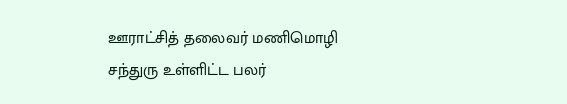ஊராட்சித் தலைவர் மணிமொழி சந்துரு உள்ளிட்ட பலர்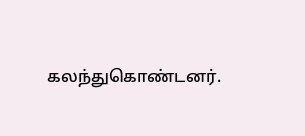கலந்துகொண்டனர்.